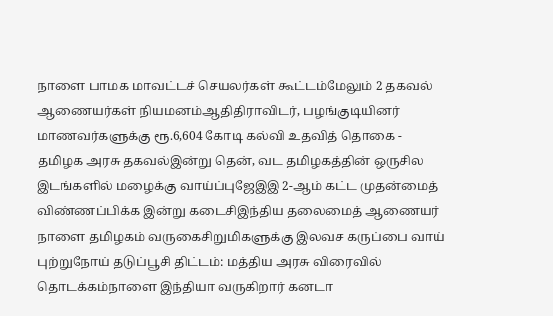நாளை பாமக மாவட்டச் செயலர்கள் கூட்டம்மேலும் 2 தகவல் ஆணையர்கள் நியமனம்ஆதிதிராவிடர், பழங்குடியினர் மாணவர்களுக்கு ரூ.6,604 கோடி கல்வி உதவித் தொகை - தமிழக அரசு தகவல்இன்று தென், வட தமிழகத்தின் ஒருசில இடங்களில் மழைக்கு வாய்ப்புஜேஇஇ 2-ஆம் கட்ட முதன்மைத் விண்ணப்பிக்க இன்று கடைசிஇந்திய தலைமைத் ஆணையர் நாளை தமிழகம் வருகைசிறுமிகளுக்கு இலவச கருப்பை வாய் புற்றுநோய் தடுப்பூசி திட்டம்: மத்திய அரசு விரைவில் தொடக்கம்நாளை இந்தியா வருகிறார் கனடா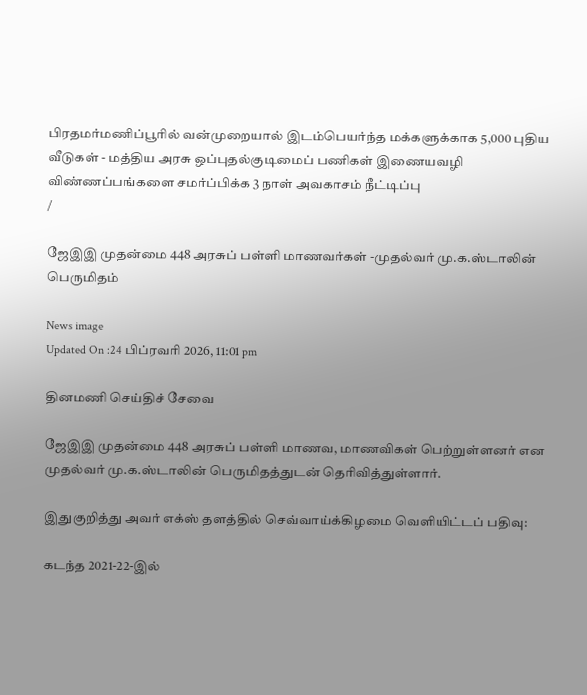பிரதமர்மணிப்பூரில் வன்முறையால் இடம்பெயர்ந்த மக்களுக்காக 5,000 புதிய வீடுகள் - மத்திய அரசு ஒப்புதல்குடிமைப் பணிகள் இணையவழி விண்ணப்பங்களை சமர்ப்பிக்க 3 நாள் அவகாசம் நீட்டிப்பு
/

ஜேஇஇ முதன்மை 448 அரசுப் பள்ளி மாணவர்கள் -முதல்வர் மு.க.ஸ்டாலின் பெருமிதம்

News image
Updated On :24 பிப்ரவரி 2026, 11:01 pm

தினமணி செய்திச் சேவை

ஜேஇஇ முதன்மை 448 அரசுப் பள்ளி மாணவ, மாணவிகள் பெற்றுள்ளனர் என முதல்வர் மு.க.ஸ்டாலின் பெருமிதத்துடன் தெரிவித்துள்ளார்.

இதுகுறித்து அவர் எக்ஸ் தளத்தில் செவ்வாய்க்கிழமை வெளியிட்டப் பதிவு:

கடந்த 2021-22-இல்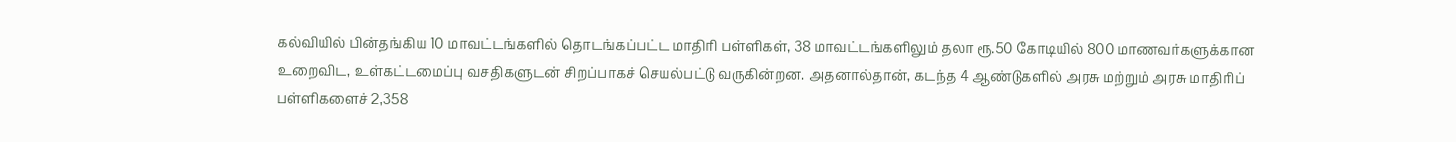கல்வியில் பின்தங்கிய 10 மாவட்டங்களில் தொடங்கப்பட்ட மாதிரி பள்ளிகள், 38 மாவட்டங்களிலும் தலா ரூ.50 கோடியில் 800 மாணவர்களுக்கான உறைவிட, உள்கட்டமைப்பு வசதிகளுடன் சிறப்பாகச் செயல்பட்டு வருகின்றன. அதனால்தான், கடந்த 4 ஆண்டுகளில் அரசு மற்றும் அரசு மாதிரிப் பள்ளிகளைச் 2,358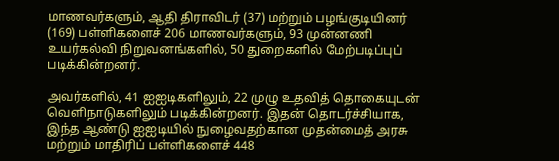மாணவர்களும், ஆதி திராவிடர் (37) மற்றும் பழங்குடியினர் (169) பள்ளிகளைச் 206 மாணவர்களும், 93 முன்னணி உயர்கல்வி நிறுவனங்களில், 50 துறைகளில் மேற்படிப்புப் படிக்கின்றனர்.

அவர்களில், 41 ஐஐடிகளிலும், 22 முழு உதவித் தொகையுடன் வெளிநாடுகளிலும் படிக்கின்றனர். இதன் தொடர்ச்சியாக, இந்த ஆண்டு ஐஐடியில் நுழைவதற்கான முதன்மைத் அரசு மற்றும் மாதிரிப் பள்ளிகளைச் 448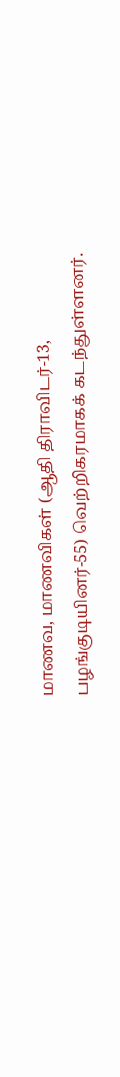மாணவ, மாணவிகள் (ஆதி திராவிடர்-13, பழங்குடியினர்-55) வெற்றிகரமாகக் கடந்துள்ளனர்.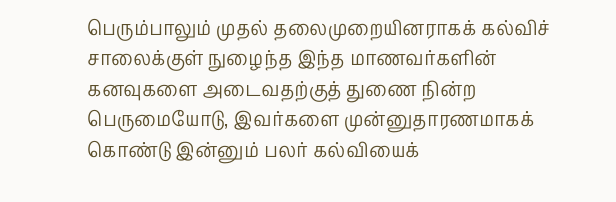பெரும்பாலும் முதல் தலைமுறையினராகக் கல்விச் சாலைக்குள் நுழைந்த இந்த மாணவர்களின் கனவுகளை அடைவதற்குத் துணை நின்ற பெருமையோடு, இவர்களை முன்னுதாரணமாகக் கொண்டு இன்னும் பலர் கல்வியைக்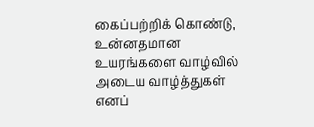கைப்பற்றிக் கொண்டு, உன்னதமான உயரங்களை வாழ்வில் அடைய வாழ்த்துகள் எனப்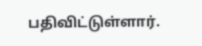பதிவிட்டுள்ளார்.